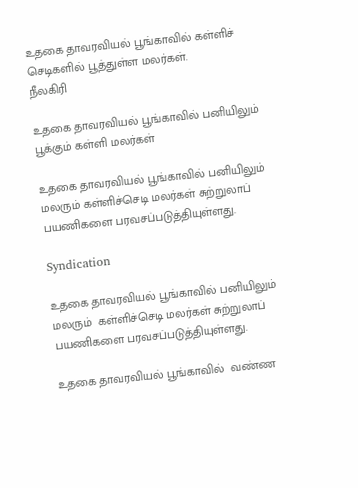உதகை தாவரவியல் பூங்காவில் கள்ளிச் செடிகளில் பூத்துள்ள மலர்கள்.
நீலகிரி

உதகை தாவரவியல் பூங்காவில் பனியிலும் பூக்கும் கள்ளி மலர்கள்

உதகை தாவரவியல் பூங்காவில் பனியிலும் மலரும் கள்ளிச்செடி மலர்கள் சுற்றுலாப் பயணிகளை பரவசப்படுத்தியுள்ளது.

Syndication

உதகை தாவரவியல் பூங்காவில் பனியிலும் மலரும்  கள்ளிச்செடி மலர்கள் சுற்றுலாப் பயணிகளை பரவசப்படுத்தியுள்ளது.

உதகை தாவரவியல் பூங்காவில்  வண்ண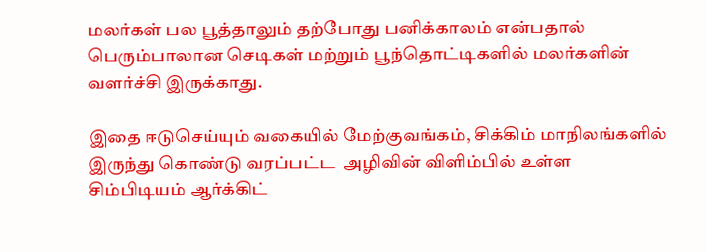மலர்கள் பல பூத்தாலும் தற்போது பனிக்காலம் என்பதால் பெரும்பாலான செடிகள் மற்றும் பூந்தொட்டிகளில் மலர்களின் வளர்ச்சி இருக்காது.

இதை ஈடுசெய்யும் வகையில் மேற்குவங்கம், சிக்கிம் மாநிலங்களில்  இருந்து கொண்டு வரப்பட்ட  அழிவின் விளிம்பில் உள்ள  சிம்பிடியம் ஆர்க்கிட்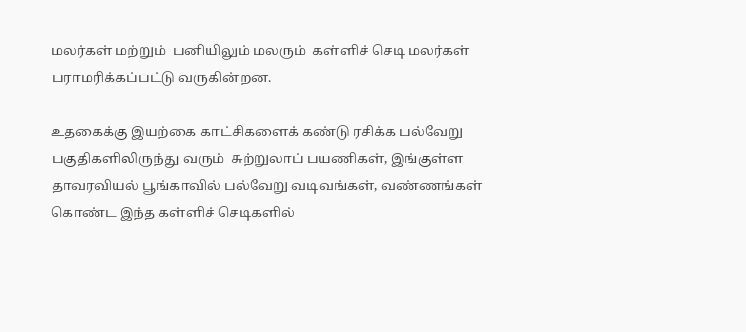மலர்கள் மற்றும்  பனியிலும் மலரும்  கள்ளிச் செடி மலர்கள் பராமரிக்கப்பட்டு வருகின்றன.

உதகைக்கு இயற்கை காட்சிகளைக் கண்டு ரசிக்க பல்வேறு பகுதிகளிலிருந்து வரும்  சுற்றுலாப் பயணிகள், இங்குள்ள  தாவரவியல் பூங்காவில் பல்வேறு வடிவங்கள், வண்ணங்கள் கொண்ட இந்த கள்ளிச் செடிகளில்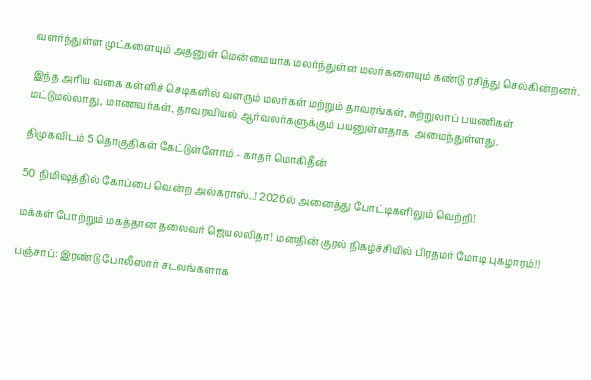வளர்ந்துள்ள முட்களையும் அதனுள் மென்மையாக மலர்ந்துள்ள மலர்களையும் கண்டு ரசித்து செல்கின்றனர்.

இந்த அரிய வகை கள்ளிச் செடிகளில் வளரும் மலர்கள் மற்றும் தாவரங்கள், சுற்றுலாப் பயணிகள் மட்டுமல்லாது, மாணவர்கள், தாவரவியல் ஆர்வலர்களுக்கும் பயனுள்ளதாக  அமைந்துள்ளது.

திமுகவிடம் 5 தொகுதிகள் கேட்டுள்ளோம் - காதர் மொகிதீன்

50 நிமிஷத்தில் கோப்பை வென்ற அல்கராஸ்..! 2026ல் அனைத்து போட்டிகளிலும் வெற்றி!

மக்கள் போற்றும் மகத்தான தலைவர் ஜெயலலிதா! மனதின் குரல் நிகழ்ச்சியில் பிரதமர் மோடி புகழாரம்!!

பஞ்சாப்: இரண்டு போலீஸார் சடலங்களாக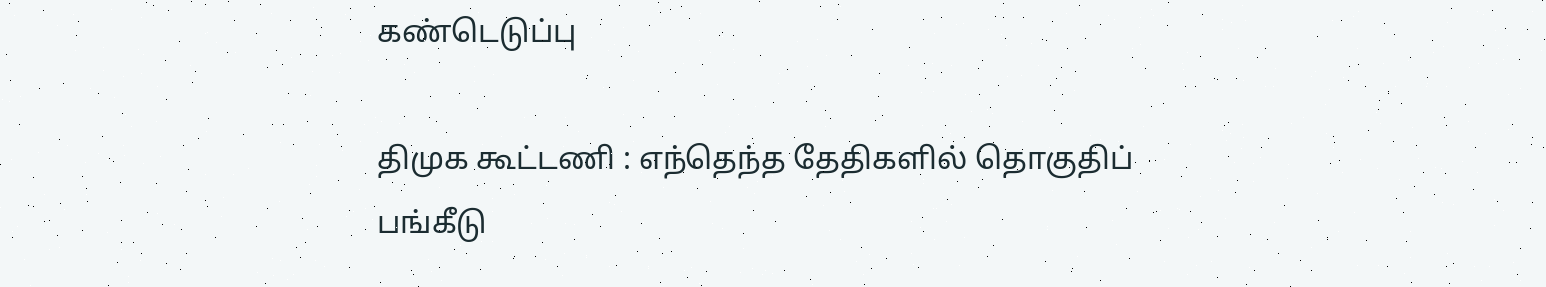கண்டெடுப்பு

திமுக கூட்டணி : எந்தெந்த தேதிகளில் தொகுதிப் பங்கீடு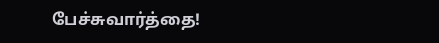பேச்சுவார்த்தை!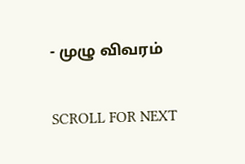- முழு விவரம்

SCROLL FOR NEXT